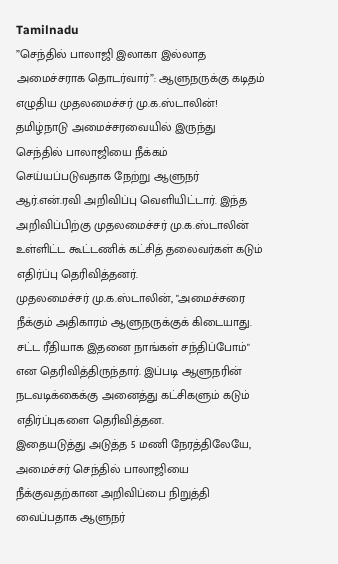Tamilnadu
”செந்தில் பாலாஜி இலாகா இல்லாத அமைச்சராக தொடர்வார்”: ஆளுநருக்கு கடிதம் எழுதிய முதலமைச்சர் மு.க.ஸ்டாலின்!
தமிழ்நாடு அமைச்சரவையில் இருந்து செந்தில் பாலாஜியை நீக்கம் செய்யப்படுவதாக நேற்று ஆளுநர் ஆர்.என்.ரவி அறிவிப்பு வெளியிட்டார். இந்த அறிவிப்பிற்கு முதலமைச்சர் மு.க.ஸ்டாலின் உள்ளிட்ட கூட்டணிக் கட்சித் தலைவர்கள் கடும் எதிர்ப்பு தெரிவித்தனர்.
முதலமைச்சர் மு.க.ஸ்டாலின், "அமைச்சரை நீக்கும் அதிகாரம் ஆளுநருக்குக் கிடையாது. சட்ட ரீதியாக இதனை நாங்கள் சந்திப்போம்" என தெரிவித்திருந்தார். இப்படி ஆளுநரின் நடவடிக்கைக்கு அனைத்து கட்சிகளும் கடும் எதிர்ப்புகளை தெரிவித்தன.
இதையடுத்து அடுத்த 5 மணி நேரத்திலேயே, அமைச்சர் செந்தில் பாலாஜியை நீக்குவதற்கான அறிவிப்பை நிறுத்தி வைப்பதாக ஆளுநர்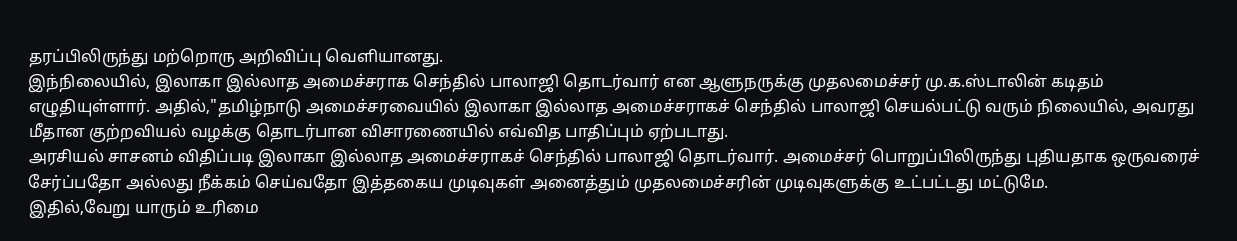தரப்பிலிருந்து மற்றொரு அறிவிப்பு வெளியானது.
இந்நிலையில், இலாகா இல்லாத அமைச்சராக செந்தில் பாலாஜி தொடர்வார் என ஆளுநருக்கு முதலமைச்சர் மு.க.ஸ்டாலின் கடிதம் எழுதியுள்ளார். அதில்,"தமிழ்நாடு அமைச்சரவையில் இலாகா இல்லாத அமைச்சராகச் செந்தில் பாலாஜி செயல்பட்டு வரும் நிலையில், அவரது மீதான குற்றவியல் வழக்கு தொடர்பான விசாரணையில் எவ்வித பாதிப்பும் ஏற்படாது.
அரசியல் சாசனம் விதிப்படி இலாகா இல்லாத அமைச்சராகச் செந்தில் பாலாஜி தொடர்வார். அமைச்சர் பொறுப்பிலிருந்து புதியதாக ஒருவரைச் சேர்ப்பதோ அல்லது நீக்கம் செய்வதோ இத்தகைய முடிவுகள் அனைத்தும் முதலமைச்சரின் முடிவுகளுக்கு உட்பட்டது மட்டுமே.
இதில்,வேறு யாரும் உரிமை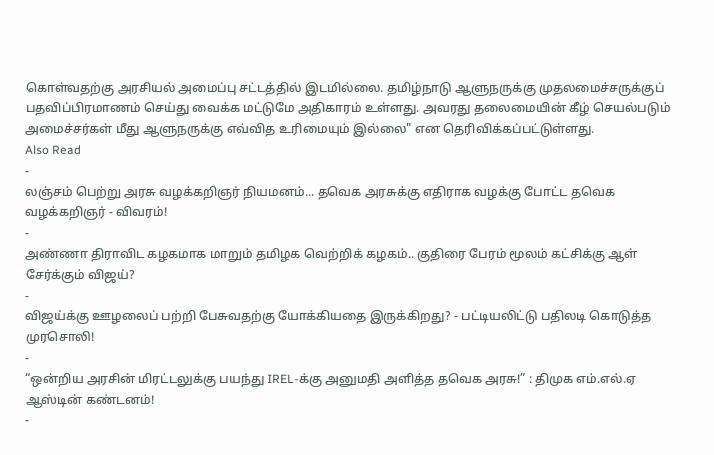கொள்வதற்கு அரசியல் அமைப்பு சட்டத்தில் இடமில்லை. தமிழ்நாடு ஆளுநருக்கு முதலமைச்சருக்குப் பதவிப்பிரமாணம் செய்து வைக்க மட்டுமே அதிகாரம் உள்ளது. அவரது தலைமையின் கீழ் செயல்படும் அமைச்சர்கள் மீது ஆளுநருக்கு எவ்வித உரிமையும் இல்லை" என தெரிவிக்கப்பட்டுள்ளது.
Also Read
-
லஞ்சம் பெற்று அரசு வழக்கறிஞர் நியமனம்... தவெக அரசுக்கு எதிராக வழக்கு போட்ட தவெக வழக்கறிஞர் - விவரம்!
-
அண்ணா திராவிட கழகமாக மாறும் தமிழக வெற்றிக் கழகம்.. குதிரை பேரம் மூலம் கட்சிக்கு ஆள் சேர்க்கும் விஜய்?
-
விஜய்க்கு ஊழலைப் பற்றி பேசுவதற்கு யோக்கியதை இருக்கிறது? - பட்டியலிட்டு பதிலடி கொடுத்த முரசொலி!
-
“ஒன்றிய அரசின் மிரட்டலுக்கு பயந்து IREL-க்கு அனுமதி அளித்த தவெக அரசு!” : திமுக எம்.எல்.ஏ ஆஸ்டின் கண்டனம்!
-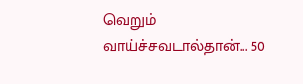வெறும் வாய்ச்சவடால்தான்... 50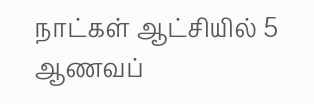நாட்கள் ஆட்சியில் 5 ஆணவப்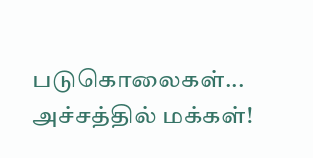படுகொலைகள்... அச்சத்தில் மக்கள்!